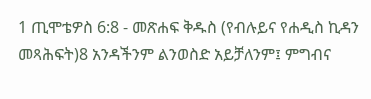1 ጢሞቴዎስ 6:8 - መጽሐፍ ቅዱስ (የብሉይና የሐዲስ ኪዳን መጻሕፍት)8 አንዳችንም ልንወስድ አይቻለንም፤ ምግብና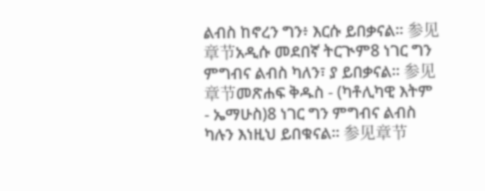ልብስ ከኖረን ግን፥ እርሱ ይበቃናል። 参见章节አዲሱ መደበኛ ትርጒም8 ነገር ግን ምግብና ልብስ ካለን፣ ያ ይበቃናል። 参见章节መጽሐፍ ቅዱስ - (ካቶሊካዊ እትም - ኤማሁስ)8 ነገር ግን ምግብና ልብስ ካሉን እነዚህ ይበቁናል። 参见章节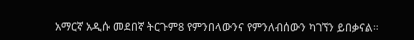አማርኛ አዲሱ መደበኛ ትርጉም8 የምንበላውንና የምንለብሰውን ካገኘን ይበቃናል።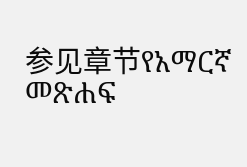参见章节የአማርኛ መጽሐፍ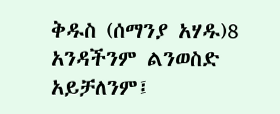ቅዱስ (ሰማንያ አሃዱ)8 አንዳችንም ልንወስድ አይቻለንም፤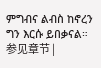ምግብና ልብስ ከኖረን ግን እርሱ ይበቃናል። 参见章节 |